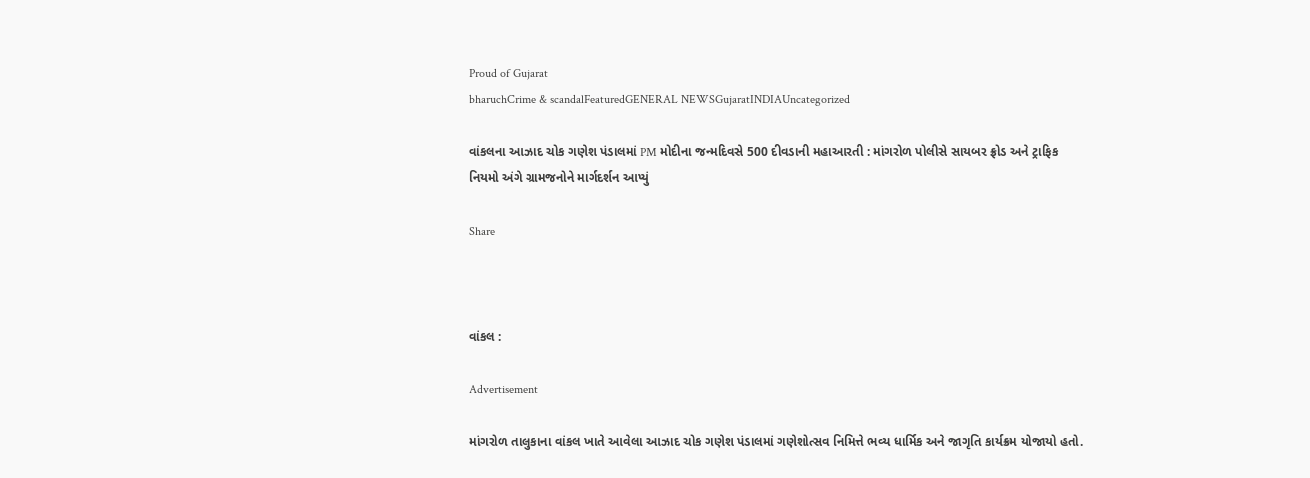Proud of Gujarat
bharuchCrime & scandalFeaturedGENERAL NEWSGujaratINDIAUncategorized

વાંકલના આઝાદ ચોક ગણેશ પંડાલમાં PM મોદીના જન્મદિવસે 500 દીવડાની મહાઆરતી : માંગરોળ પોલીસે સાયબર ફ્રોડ અને ટ્રાફિક નિયમો અંગે ગ્રામજનોને માર્ગદર્શન આપ્યું

Share



વાંકલ :

Advertisement

માંગરોળ તાલુકાના વાંકલ ખાતે આવેલા આઝાદ ચોક ગણેશ પંડાલમાં ગણેશોત્સવ નિમિત્તે ભવ્ય ધાર્મિક અને જાગૃતિ કાર્યક્રમ યોજાયો હતો.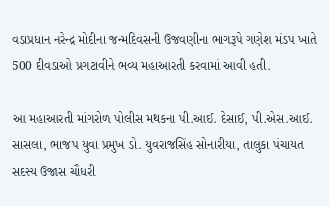વડાપ્રધાન નરેન્દ્ર મોદીના જન્મદિવસની ઉજવણીના ભાગરૂપે ગણેશ મંડપ ખાતે 500 દીવડાઓ પ્રગટાવીને ભવ્ય મહાઆરતી કરવામાં આવી હતી.

આ મહાઆરતી માંગરોળ પોલીસ મથકના પી.આઈ. દેસાઈ, પી.એસ.આઈ. સાસલા, ભાજપ યુવા પ્રમુખ ડો. યુવરાજસિંહ સોનારીયા, તાલુકા પંચાયત સદસ્ય ઉજાસ ચૌધરી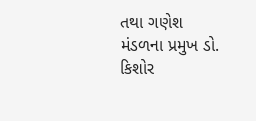તથા ગણેશ મંડળના પ્રમુખ ડો. કિશોર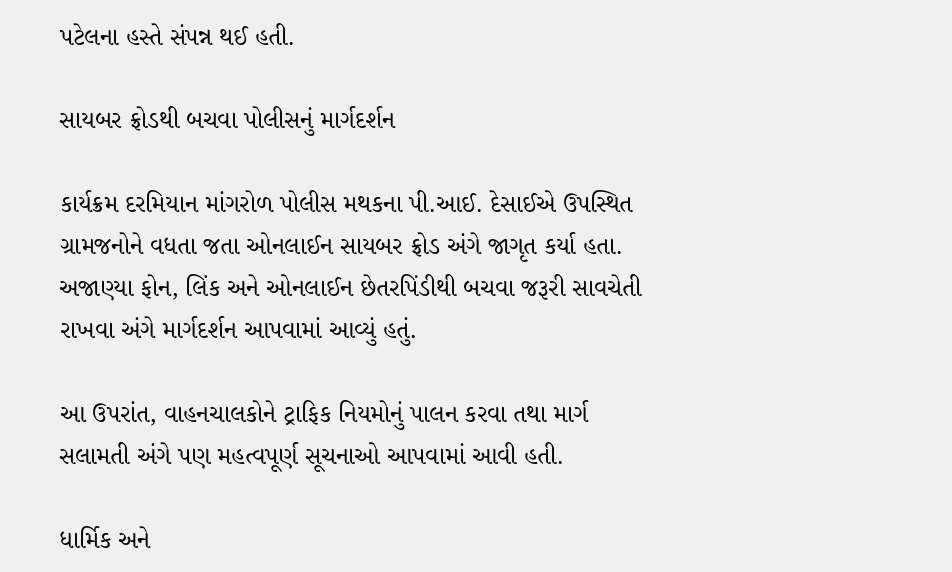પટેલના હસ્તે સંપન્ન થઈ હતી.

સાયબર ફ્રોડથી બચવા પોલીસનું માર્ગદર્શન

કાર્યક્રમ દરમિયાન માંગરોળ પોલીસ મથકના પી.આઈ. દેસાઈએ ઉપસ્થિત ગ્રામજનોને વધતા જતા ઓનલાઈન સાયબર ફ્રોડ અંગે જાગૃત કર્યા હતા. અજાણ્યા ફોન, લિંક અને ઓનલાઈન છેતરપિંડીથી બચવા જરૂરી સાવચેતી રાખવા અંગે માર્ગદર્શન આપવામાં આવ્યું હતું.

આ ઉપરાંત, વાહનચાલકોને ટ્રાફિક નિયમોનું પાલન કરવા તથા માર્ગ સલામતી અંગે પણ મહત્વપૂર્ણ સૂચનાઓ આપવામાં આવી હતી.

ધાર્મિક અને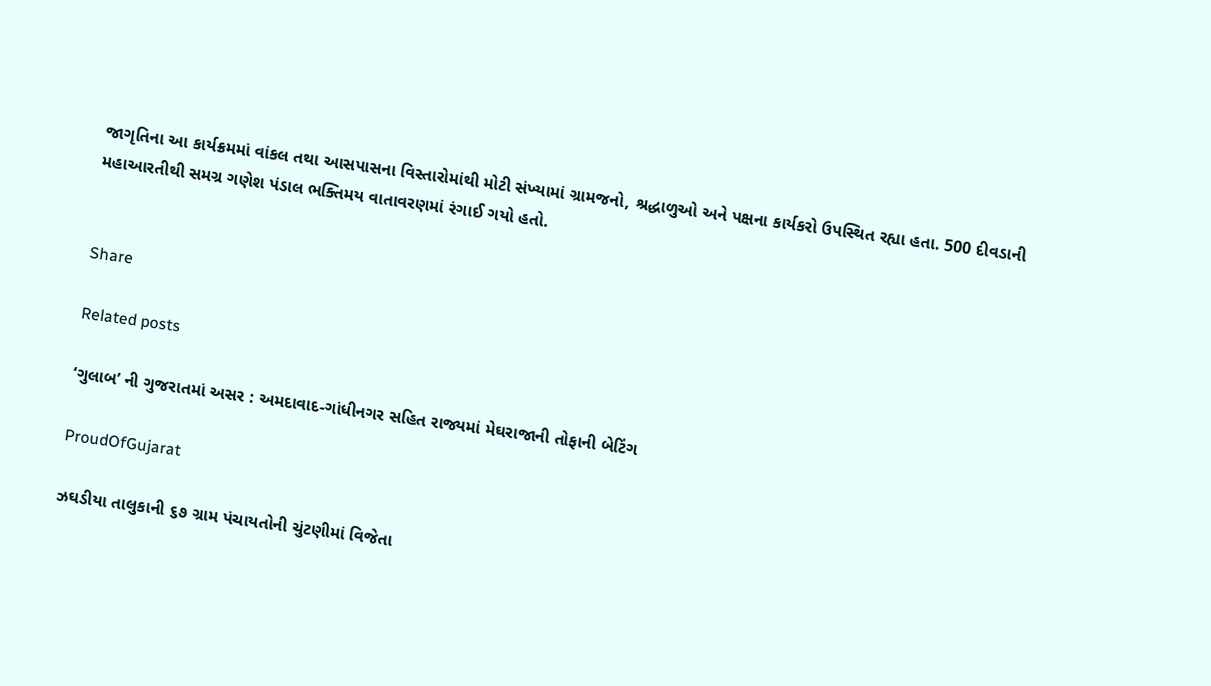જાગૃતિના આ કાર્યક્રમમાં વાંકલ તથા આસપાસના વિસ્તારોમાંથી મોટી સંખ્યામાં ગ્રામજનો, શ્રદ્ધાળુઓ અને પક્ષના કાર્યકરો ઉપસ્થિત રહ્યા હતા. 500 દીવડાની મહાઆરતીથી સમગ્ર ગણેશ પંડાલ ભક્તિમય વાતાવરણમાં રંગાઈ ગયો હતો.


Share

Related posts

‘ગુલાબ’ ની ગુજરાતમાં અસર : અમદાવાદ-ગાંધીનગર સહિત રાજ્યમાં મેઘરાજાની તોફાની બેટિંગ

ProudOfGujarat

ઝઘડીયા તાલુકાની ૬૭ ગ્રામ પંચાયતોની ચુંટણીમાં વિજેતા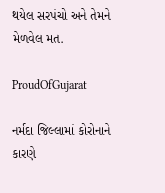થયેલ સરપંચો અને તેમને મેળવેલ મત.

ProudOfGujarat

નર્મદા જિલ્લામાં કોરોનાને કારણે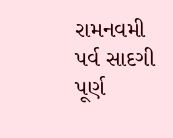રામનવમી પર્વ સાદગી પૂર્ણ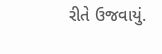રીતે ઉજવાયું.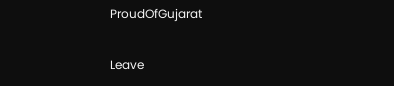ProudOfGujarat

Leave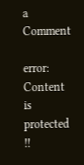a Comment

error: Content is protected !!